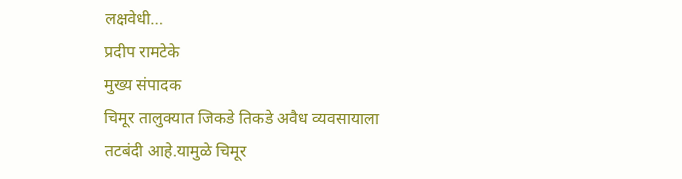लक्षवेधी…
प्रदीप रामटेके
मुख्य संपादक
चिमूर तालुक्यात जिकडे तिकडे अवैध व्यवसायाला तटबंदी आहे.यामुळे चिमूर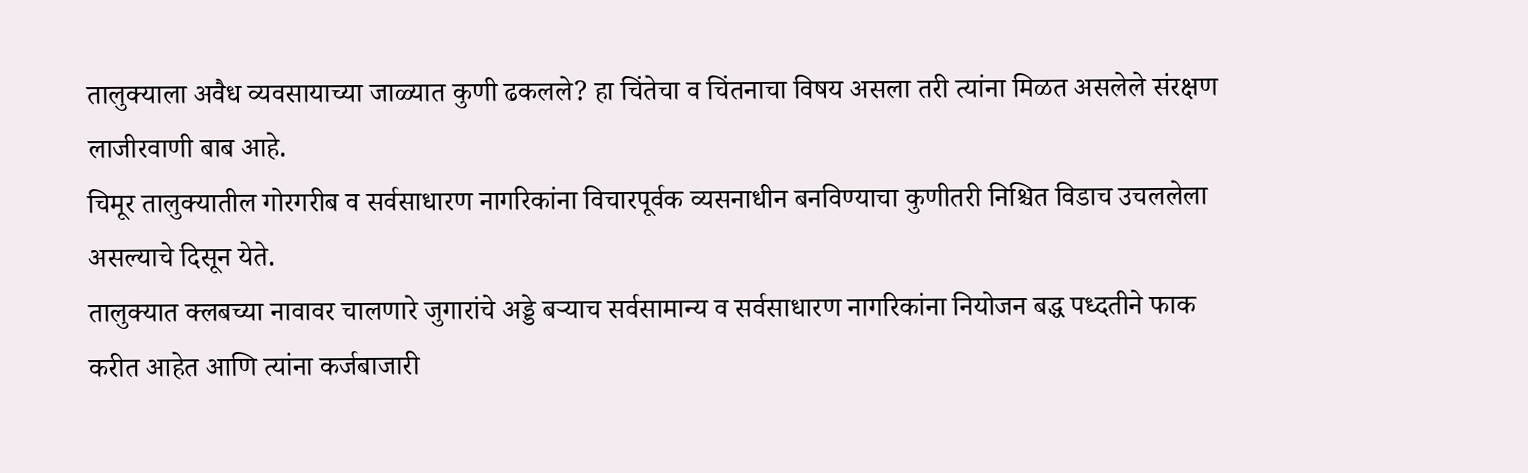तालुक्याला अवैध व्यवसायाच्या जाळ्यात कुणी ढकलले? हा चिंतेचा व चिंतनाचा विषय असला तरी त्यांना मिळत असलेले संरक्षण लाजीरवाणी बाब आहे.
चिमूर तालुक्यातील गोरगरीब व सर्वसाधारण नागरिकांना विचारपूर्वक व्यसनाधीन बनविण्याचा कुणीतरी निश्चित विडाच उचललेला असल्याचे दिसून येते.
तालुक्यात क्लबच्या नावावर चालणारे जुगारांचे अड्डे बऱ्याच सर्वसामान्य व सर्वसाधारण नागरिकांना नियोजन बद्ध पध्दतीने फाक करीत आहेत आणि त्यांना कर्जबाजारी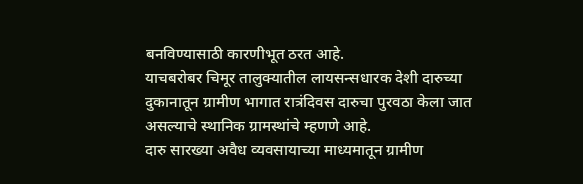बनविण्यासाठी कारणीभूत ठरत आहे.
याचबरोबर चिमूर तालुक्यातील लायसन्सधारक देशी दारुच्या दुकानातून ग्रामीण भागात रात्रंदिवस दारुचा पुरवठा केला जात असल्याचे स्थानिक ग्रामस्थांचे म्हणणे आहे.
दारु सारख्या अवैध व्यवसायाच्या माध्यमातून ग्रामीण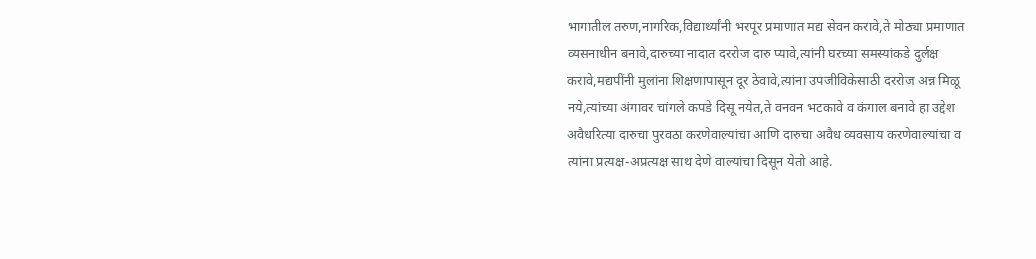भागातील तरुण,नागरिक,विद्यार्थ्यांनी भरपूर प्रमाणात मद्य सेवन करावे,ते मोठ्या प्रमाणात व्यसनाधीन बनावे,दारुच्या नादात दररोज दारु प्यावे,त्यांनी घरच्या समस्यांकडे दुर्लक्ष करावे,मद्यपींनी मुलांना शिक्षणापासून दूर ठेवावे,त्यांना उपजीविकेसाठी दररोज अन्न मिळू नये,त्यांच्या अंगावर चांगले कपडे दिसू नयेत,ते वनवन भटकावे व कंगाल बनावे हा उद्देश अवैधरित्या दारुचा पुरवठा करणेवाल्यांचा आणि दारुचा अवैध व्यवसाय करणेवाल्यांचा व त्यांना प्रत्यक्ष-अप्रत्यक्ष साथ देणे वाल्यांचा दिसून येतो आहे.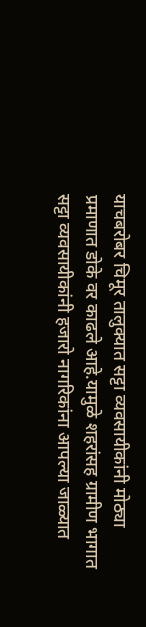याचबरोबर चिमूर तालुक्यात सट्टा व्यवसायीकांनी मोठ्या प्रमाणात डोके वर काढले आहे.यामुळे शहरांसह ग्रामीण भागात सट्टा व्यवसायीकांनी हजारो नागरिकांना आपल्या जाळ्यात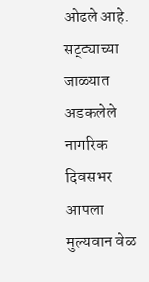ओढले आहे.
सट्ट्याच्या जाळ्यात अडकलेले नागरिक दिवसभर आपला मुल्यवान वेळ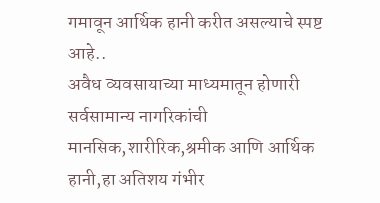गमावून आर्थिक हानी करीत असल्याचे स्पष्ट आहे..
अवैध व्यवसायाच्या माध्यमातून होणारी सर्वसामान्य नागरिकांची मानसिक,शारीरिक,श्रमीक आणि आर्थिक हानी,हा अतिशय गंभीर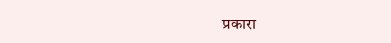प्रकारा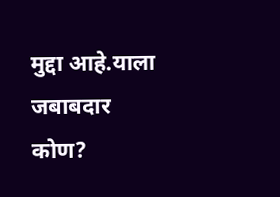मुद्दा आहे.याला जबाबदार कोण?